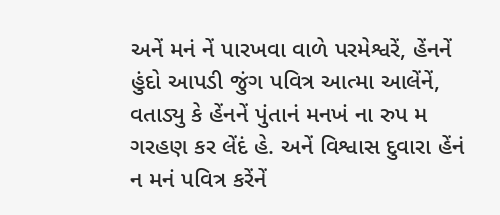અનેં મનં નેં પારખવા વાળે પરમેશ્વરેં, હેંનનેં હુંદો આપડી જુંગ પવિત્ર આત્મા આલેંનેં, વતાડ્યુ કે હેંનનેં પુંતાનં મનખં ના રુપ મ ગરહણ કર લેંદં હે. અનેં વિશ્વાસ દુવારા હેંનં ન મનં પવિત્ર કરેંનેં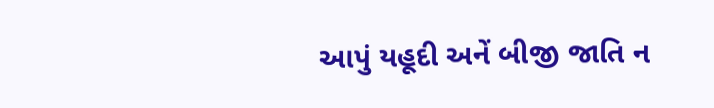આપું યહૂદી અનેં બીજી જાતિ ન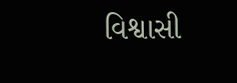વિશ્વાસી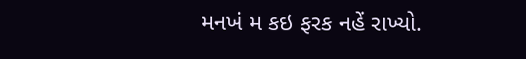મનખં મ કઇ ફરક નહેં રાખ્યો.